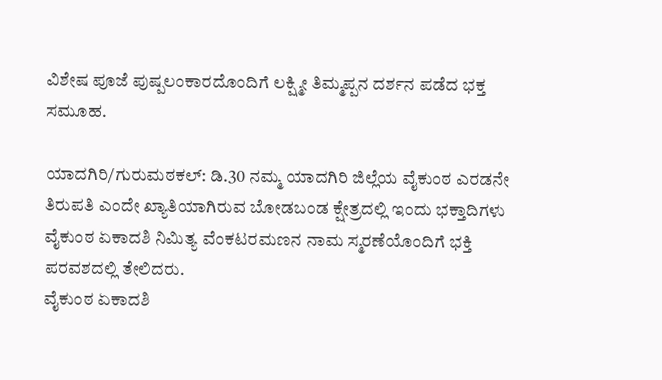ವಿಶೇಷ ಪೂಜೆ ಪುಷ್ಪಲಂಕಾರದೊಂದಿಗೆ ಲಕ್ಷ್ಮೀ ತಿಮ್ಮಪ್ಪನ ದರ್ಶನ ಪಡೆದ ಭಕ್ತ ಸಮೂಹ.

ಯಾದಗಿರಿ/ಗುರುಮಠಕಲ್: ಡಿ.30 ನಮ್ಮ ಯಾದಗಿರಿ ಜಿಲ್ಲೆಯ ವೈಕುಂಠ ಎರಡನೇ ತಿರುಪತಿ ಎಂದೇ ಖ್ಯಾತಿಯಾಗಿರುವ ಬೋಡಬಂಡ ಕ್ಷೇತ್ರದಲ್ಲಿ ಇಂದು ಭಕ್ತಾದಿಗಳು ವೈಕುಂಠ ಏಕಾದಶಿ ನಿಮಿತ್ಯ ವೆಂಕಟರಮಣನ ನಾಮ ಸ್ಮರಣೆಯೊಂದಿಗೆ ಭಕ್ತಿ ಪರವಶದಲ್ಲಿ ತೇಲಿದರು.
ವೈಕುಂಠ ಏಕಾದಶಿ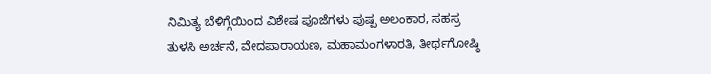ನಿಮಿತ್ಯ ಬೆಳಿಗ್ಗೆಯಿಂದ ವಿಶೇಷ ಪೂಜೆಗಳು ಪುಷ್ಪ ಅಲಂಕಾರ, ಸಹಸ್ರ ತುಳಸಿ ಅರ್ಚನೆ, ವೇದಪಾರಾಯಣ, ಮಹಾಮಂಗಳಾರತಿ, ತೀರ್ಥಗೋಷ್ಠಿ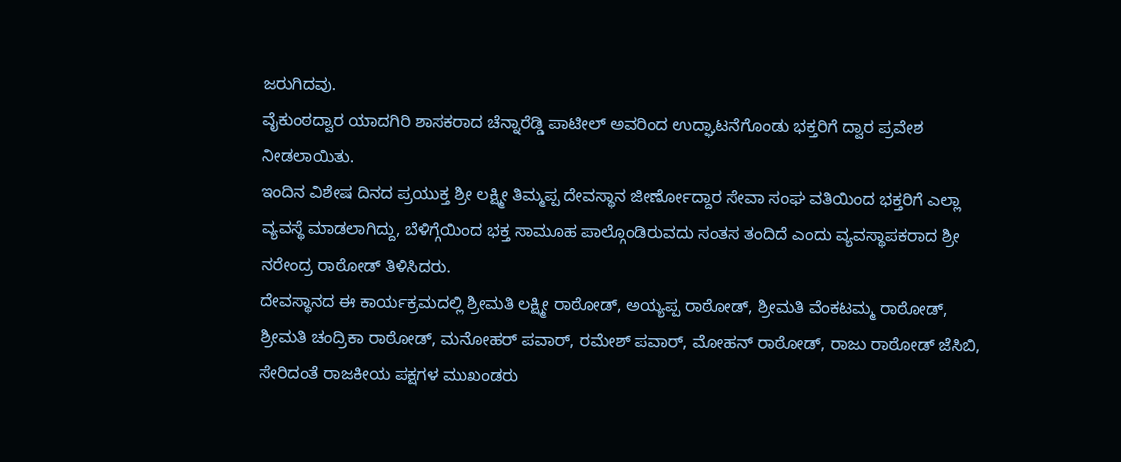ಜರುಗಿದವು.
ವೈಕುಂಠದ್ವಾರ ಯಾದಗಿರಿ ಶಾಸಕರಾದ ಚೆನ್ನಾರೆಡ್ಡಿ ಪಾಟೀಲ್ ಅವರಿಂದ ಉದ್ಘಾಟನೆಗೊಂಡು ಭಕ್ತರಿಗೆ ದ್ವಾರ ಪ್ರವೇಶ ನೀಡಲಾಯಿತು.
ಇಂದಿನ ವಿಶೇಷ ದಿನದ ಪ್ರಯುಕ್ತ ಶ್ರೀ ಲಕ್ಷ್ಮೀ ತಿಮ್ಮಪ್ಪ ದೇವಸ್ಥಾನ ಜೀರ್ಣೋದ್ದಾರ ಸೇವಾ ಸಂಘ ವತಿಯಿಂದ ಭಕ್ತರಿಗೆ ಎಲ್ಲಾ ವ್ಯವಸ್ಥೆ ಮಾಡಲಾಗಿದ್ದು, ಬೆಳಿಗ್ಗೆಯಿಂದ ಭಕ್ತ ಸಾಮೂಹ ಪಾಲ್ಗೊಂಡಿರುವದು ಸಂತಸ ತಂದಿದೆ ಎಂದು ವ್ಯವಸ್ಥಾಪಕರಾದ ಶ್ರೀ ನರೇಂದ್ರ ರಾಠೋಡ್ ತಿಳಿಸಿದರು.
ದೇವಸ್ಥಾನದ ಈ ಕಾರ್ಯಕ್ರಮದಲ್ಲಿ ಶ್ರೀಮತಿ ಲಕ್ಷ್ಮೀ ರಾಠೋಡ್, ಅಯ್ಯಪ್ಪ ರಾಠೋಡ್, ಶ್ರೀಮತಿ ವೆಂಕಟಮ್ಮ ರಾಠೋಡ್, ಶ್ರೀಮತಿ ಚಂದ್ರಿಕಾ ರಾಠೋಡ್, ಮನೋಹರ್ ಪವಾರ್, ರಮೇಶ್ ಪವಾರ್, ಮೋಹನ್ ರಾಠೋಡ್, ರಾಜು ರಾಠೋಡ್ ಜೆಸಿಬಿ, ಸೇರಿದಂತೆ ರಾಜಕೀಯ ಪಕ್ಷಗಳ ಮುಖಂಡರು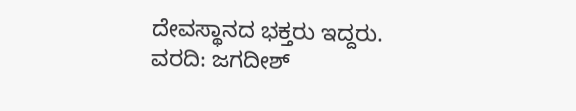ದೇವಸ್ಥಾನದ ಭಕ್ತರು ಇದ್ದರು.
ವರದಿ: ಜಗದೀಶ್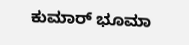ಕುಮಾರ್ ಭೂಮಾ